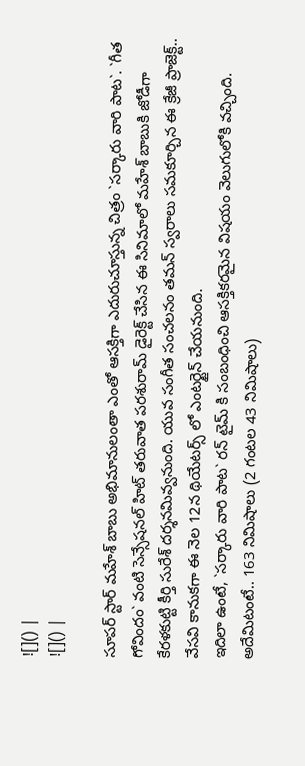![]() |
![]() |

సూపర్ స్టార్ మహేశ్ బాబు అభిమానులంతా ఎంతో ఆసక్తిగా ఎదురుచూస్తున్న చిత్రం `సర్కారు వారి పాట`. `గీత గోవిందం` వంటి సెన్సేషనల్ హిట్ తరువాత పరశురామ్ డైరెక్ట్ చేసిన ఈ సినిమాలో మహేశ్ బాబుకి జోడీగా కేరళకుట్టి కీర్తి సురేశ్ దర్శనమివ్వనుంది. యువ సంగీత సంచలనం తమన్ స్వరాలు సమకూర్చిన ఈ క్రేజీ ప్రాజెక్ట్.. వేసవి కానుకగా ఈ నెల 12న థియేటర్స్ లో ఎంటర్టైన్ చేయనుంది.
ఇదిలా ఉంటే, `సర్కారు వారి పాట` రన్ టైమ్ కి సంబంధించి ఆసక్తికరమైన విషయం వెలుగులోకి వచ్చింది. అదేమిటంటే.. 163 నిమిషాలు (2 గంటల 43 నిమిషాలు)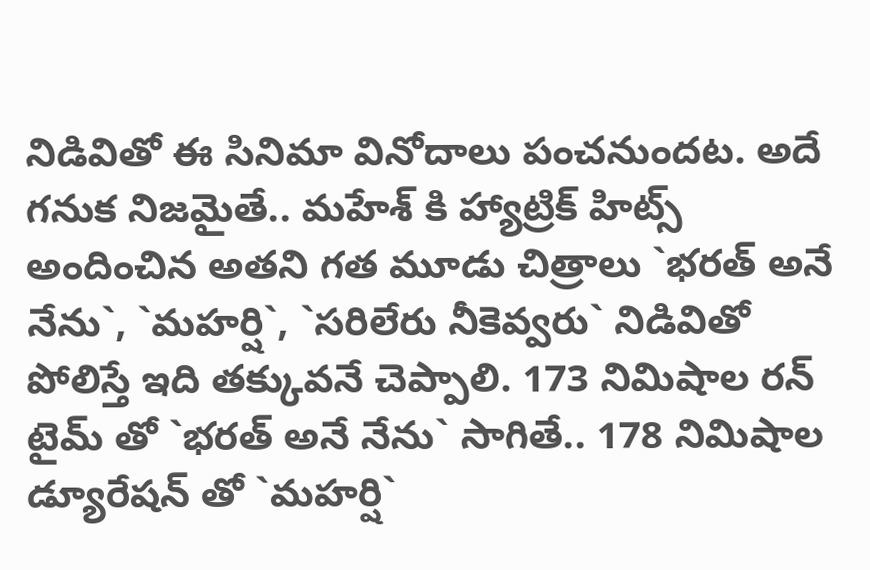నిడివితో ఈ సినిమా వినోదాలు పంచనుందట. అదే గనుక నిజమైతే.. మహేశ్ కి హ్యాట్రిక్ హిట్స్ అందించిన అతని గత మూడు చిత్రాలు `భరత్ అనే నేను`, `మహర్షి`, `సరిలేరు నీకెవ్వరు` నిడివితో పోలిస్తే ఇది తక్కువనే చెప్పాలి. 173 నిమిషాల రన్ టైమ్ తో `భరత్ అనే నేను` సాగితే.. 178 నిమిషాల డ్యూరేషన్ తో `మహర్షి`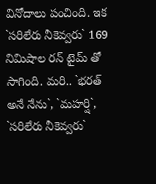వినోదాలు పంచింది. ఇక `సరిలేరు నీకెవ్వరు` 169 నిమిషాల రన్ టైమ్ తో సాగింది. మరి.. `భరత్ అనే నేను`, `మహర్షి`, `సరిలేరు నీకెవ్వరు`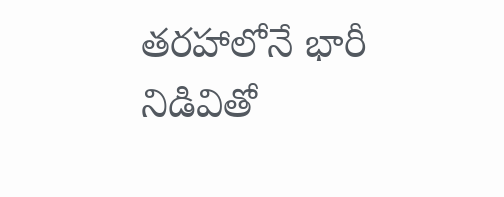తరహాలోనే భారీ నిడివితో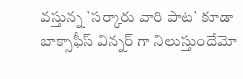వస్తున్న `సర్కారు వారి పాట` కూడా బాక్సాఫీస్ విన్నర్ గా నిలుస్తుందేమో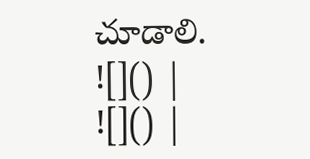చూడాలి.
![]() |
![]() |